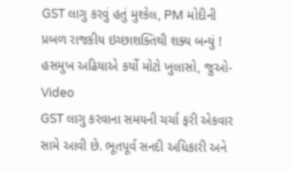GST લાગુ કરવું હતું મુશ્કેલ, PM મોદીની પ્રબળ રાજકીય ઇચ્છાશક્તિથી શક્ય બન્યું ! હસમુખ અઢિયાએ કર્યો મોટો ખુલાસો, જુઓ-Video
GST લાગુ કરવાના સમયની ચર્ચા ફરી એકવાર સામે આવી છે. ભૂતપૂર્વ સનદી અધિકારી અને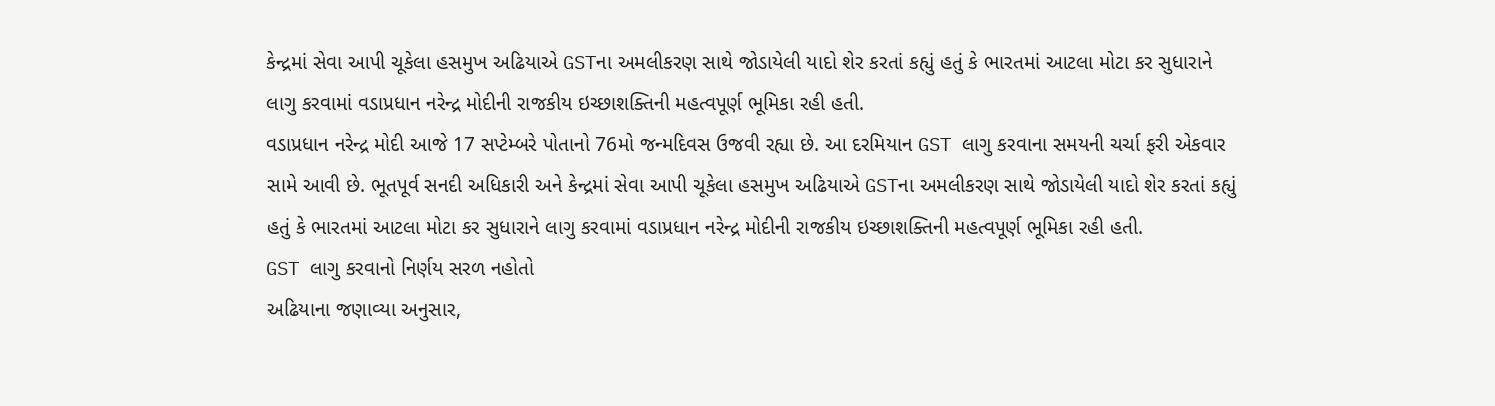કેન્દ્રમાં સેવા આપી ચૂકેલા હસમુખ અઢિયાએ GSTના અમલીકરણ સાથે જોડાયેલી યાદો શેર કરતાં કહ્યું હતું કે ભારતમાં આટલા મોટા કર સુધારાને લાગુ કરવામાં વડાપ્રધાન નરેન્દ્ર મોદીની રાજકીય ઇચ્છાશક્તિની મહત્વપૂર્ણ ભૂમિકા રહી હતી.
વડાપ્રધાન નરેન્દ્ર મોદી આજે 17 સપ્ટેમ્બરે પોતાનો 76મો જન્મદિવસ ઉજવી રહ્યા છે. આ દરમિયાન GST લાગુ કરવાના સમયની ચર્ચા ફરી એકવાર સામે આવી છે. ભૂતપૂર્વ સનદી અધિકારી અને કેન્દ્રમાં સેવા આપી ચૂકેલા હસમુખ અઢિયાએ GSTના અમલીકરણ સાથે જોડાયેલી યાદો શેર કરતાં કહ્યું હતું કે ભારતમાં આટલા મોટા કર સુધારાને લાગુ કરવામાં વડાપ્રધાન નરેન્દ્ર મોદીની રાજકીય ઇચ્છાશક્તિની મહત્વપૂર્ણ ભૂમિકા રહી હતી.
GST લાગુ કરવાનો નિર્ણય સરળ નહોતો
અઢિયાના જણાવ્યા અનુસાર,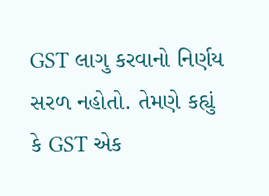GST લાગુ કરવાનો નિર્ણય સરળ નહોતો. તેમણે કહ્યું કે GST એક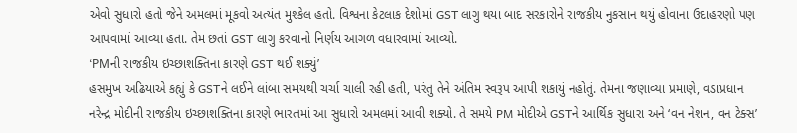એવો સુધારો હતો જેને અમલમાં મૂકવો અત્યંત મુશ્કેલ હતો. વિશ્વના કેટલાક દેશોમાં GST લાગુ થયા બાદ સરકારોને રાજકીય નુકસાન થયું હોવાના ઉદાહરણો પણ આપવામાં આવ્યા હતા. તેમ છતાં GST લાગુ કરવાનો નિર્ણય આગળ વધારવામાં આવ્યો.
‘PMની રાજકીય ઇચ્છાશક્તિના કારણે GST થઈ શક્યું’
હસમુખ અઢિયાએ કહ્યું કે GSTને લઈને લાંબા સમયથી ચર્ચા ચાલી રહી હતી, પરંતુ તેને અંતિમ સ્વરૂપ આપી શકાયું નહોતું. તેમના જણાવ્યા પ્રમાણે, વડાપ્રધાન નરેન્દ્ર મોદીની રાજકીય ઇચ્છાશક્તિના કારણે ભારતમાં આ સુધારો અમલમાં આવી શક્યો. તે સમયે PM મોદીએ GSTને આર્થિક સુધારા અને ‘વન નેશન, વન ટેક્સ’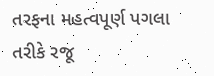તરફના મહત્વપૂર્ણ પગલા તરીકે રજૂ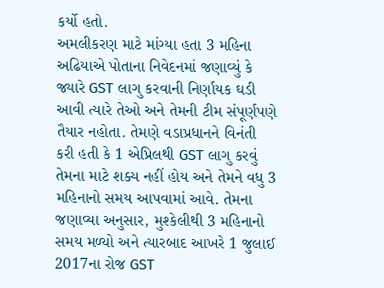કર્યો હતો.
અમલીકરણ માટે માંગ્યા હતા 3 મહિના
અઢિયાએ પોતાના નિવેદનમાં જણાવ્યું કે જ્યારે GST લાગુ કરવાની નિર્ણાયક ઘડી આવી ત્યારે તેઓ અને તેમની ટીમ સંપૂર્ણપણે તૈયાર નહોતા. તેમણે વડાપ્રધાનને વિનંતી કરી હતી કે 1 એપ્રિલથી GST લાગુ કરવું તેમના માટે શક્ય નહીં હોય અને તેમને વધુ 3 મહિનાનો સમય આપવામાં આવે. તેમના જણાવ્યા અનુસાર, મુશ્કેલીથી 3 મહિનાનો સમય મળ્યો અને ત્યારબાદ આખરે 1 જુલાઈ 2017ના રોજ GST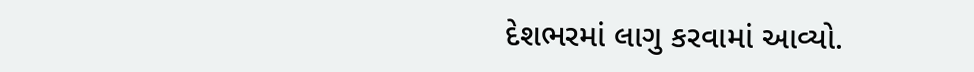દેશભરમાં લાગુ કરવામાં આવ્યો.